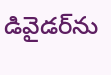డివైడర్‌ను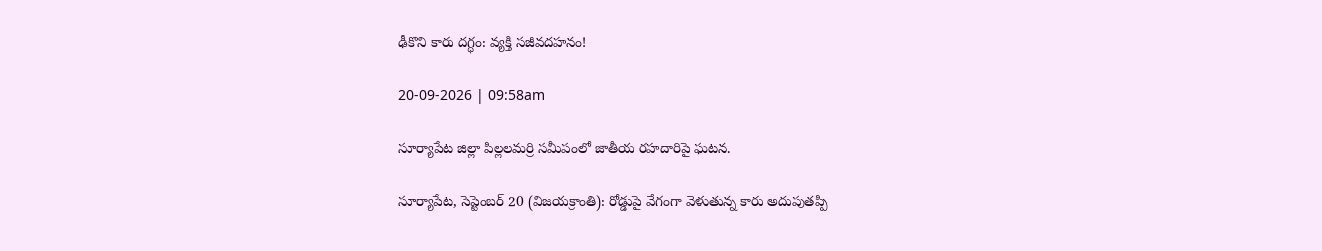ఢీకొని కారు దగ్ధం: వ్యక్తి సజీవదహనం!

20-09-2026 | 09:58am

సూర్యాపేట జిల్లా పిల్లలమర్రి సమీపంలో జాతీయ రహదారిపై ఘటన.

సూర్యాపేట, సెప్టెంబర్ 20 (విజయక్రాంతి): రోడ్డుపై వేగంగా వెళుతున్న కారు అదుపుతప్పి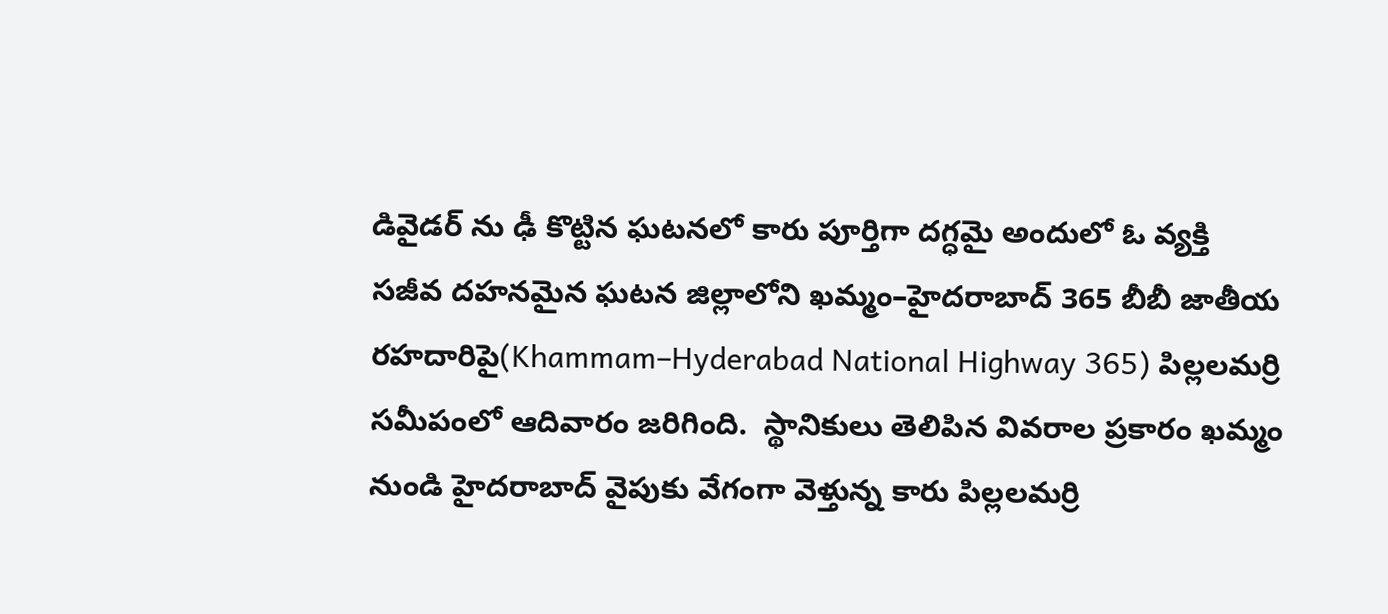డివైడర్ ను ఢీ కొట్టిన ఘటనలో కారు పూర్తిగా దగ్ధమై అందులో ఓ వ్యక్తి సజీవ దహనమైన ఘటన జిల్లాలోని ఖమ్మం–హైదరాబాద్‌ 365 బీబీ జాతీయ రహదారిపై(Khammam–Hyderabad National Highway 365) పిల్లలమర్రి సమీపంలో ఆదివారం జరిగింది.  స్థానికులు తెలిపిన వివరాల ప్రకారం ఖమ్మం నుండి హైదరాబాద్ వైపుకు వేగంగా వెళ్తున్న కారు పిల్లలమర్రి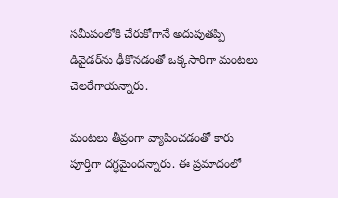సమీపంలోకి చేరుకోగానే అదుపుతప్పి డివైడర్‌ను ఢీకొనడంతో ఒక్కసారిగా మంటలు చెలరేగాయన్నారు.

మంటలు తీవ్రంగా వ్యాపించడంతో కారు పూర్తిగా దగ్ధమైందన్నారు. ఈ ప్రమాదంలో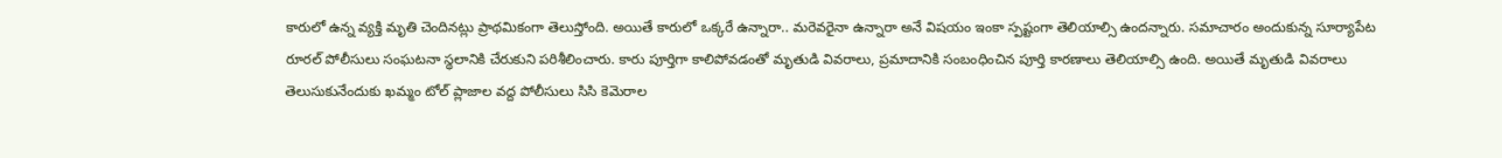కారులో ఉన్న వ్యక్తి మృతి చెందినట్లు ప్రాథమికంగా తెలుస్తోంది. అయితే కారులో ఒక్కరే ఉన్నారా.. మరెవరైనా ఉన్నారా అనే విషయం ఇంకా స్పష్టంగా తెలియాల్సి ఉందన్నారు. సమాచారం అందుకున్న సూర్యాపేట రూరల్‌ పోలీసులు సంఘటనా స్థలానికి చేరుకుని పరిశీలించారు. కారు పూర్తిగా కాలిపోవడంతో మృతుడి వివరాలు, ప్రమాదానికి సంబంధించిన పూర్తి కారణాలు తెలియాల్సి ఉంది. అయితే మృతుడి వివరాలు తెలుసుకునేందుకు ఖమ్మం టోల్ ప్లాజాల వద్ద పోలీసులు సిసి కెమెరాల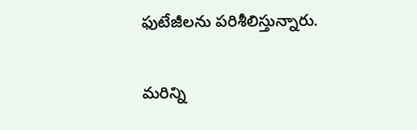ఫుటేజీలను పరిశీలిస్తున్నారు.

మరిన్ని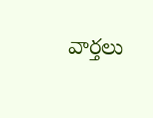వార్తలు